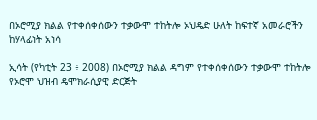በኦሮሚያ ክልል የተቀሰቀሰውን ተቃውሞ ተከትሎ ኦህዴድ ሁለት ከፍተኛ አመራሮችን ከሃላፊነት አነሳ

ኢሳት (የካቲት 23 ፥ 2008) በኦሮሚያ ክልል ዳግም የተቀሰቀሰውን ተቃውሞ ተከትሎ የኦሮሞ ህዝብ ዴሞክራሲያዊ ድርጅት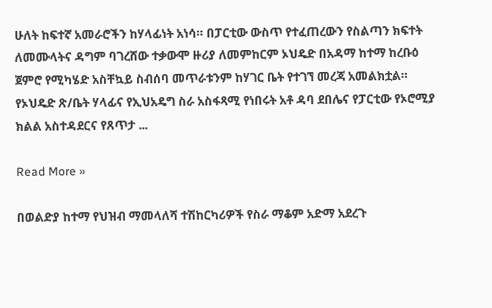ሁለት ከፍተኛ አመራሮችን ከሃላፊነት አነሳ። በፓርቲው ውስጥ የተፈጠረውን የስልጣን ክፍተት ለመሙላትና ዳግም ባገረሸው ተቃውሞ ዙሪያ ለመምከርም ኦህዴድ በአዳማ ከተማ ከረቡዕ ጀምሮ የሚካሄድ አስቸኳይ ስብሰባ መጥራቱንም ከሃገር ቤት የተገኘ መረጃ አመልክቷል። የኦህዴድ ጽ/ቤት ሃላፊና የኢህአዴግ ስራ አስፋጻሚ የነበሩት አቶ ዳባ ደበሌና የፓርቲው የኦሮሚያ ክልል አስተዳደርና የጸጥታ ...

Read More »

በወልድያ ከተማ የህዝብ ማመላለሻ ተሽከርካሪዎች የስራ ማቆም አድማ አደረጉ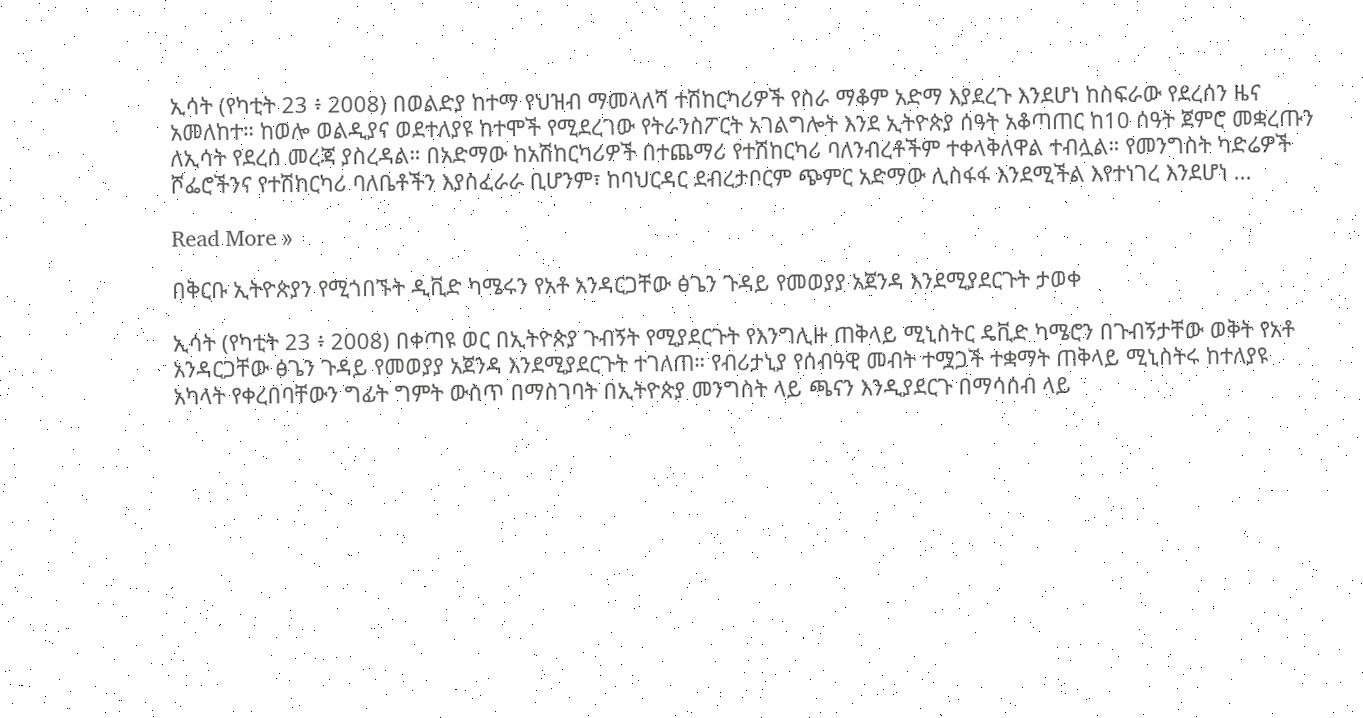ኢሳት (የካቲት 23 ፥ 2008) በወልድያ ከተማ የህዝብ ማመላለሻ ተሽከርካሪዎች የስራ ማቆም አድማ እያደረጉ እንደሆነ ከስፍራው የደረሰን ዜና አመለከተ። ከወሎ ወልዲያና ወደተለያዩ ከተሞች የሚደረገው የትራንስፖርት አገልግሎት እንደ ኢትዮጵያ ሰዓት አቆጣጠር ከ10 ሰዓት ጀምሮ መቋረጡን ለኢሳት የደረሰ መረጃ ያስረዳል። በአድማው ከአሽከርካሪዎች በተጨማሪ የተሽከርካሪ ባለንብረቶችም ተቀላቅለዋል ተብሏል። የመንግስት ካድሬዎች ሾፌሮችንና የተሽከርካሪ ባለቤቶችን እያስፈራራ ቢሆንም፣ ከባህርዳር ደብረታቦርም ጭምር አድማው ሊስፋፋ እንደሚችል እየተነገረ እንደሆነ ...

Read More »

በቅርቡ ኢትዮጵያን የሚጎበኙት ዲቪድ ካሜሩን የአቶ አንዳርጋቸው ፅጌን ጉዳይ የመወያያ አጀንዳ እንደሚያደርጉት ታወቀ

ኢሳት (የካቲት 23 ፥ 2008) በቀጣዩ ወር በኢትዮጵያ ጉብኝት የሚያደርጉት የእንግሊዙ ጠቅላይ ሚኒስትር ዴቪድ ካሜሮን በጉብኝታቸው ወቅት የአቶ አንዳርጋቸው ፅጌን ጉዳይ የመወያያ አጀንዳ እንደሚያደርጉት ተገለጠ። የብሪታኒያ የሰብዓዊ መብት ተሟጋች ተቋማት ጠቅላይ ሚኒስትሩ ከተለያዩ አካላት የቀረበባቸውን ግፊት ግምት ውስጥ በማስገባት በኢትዮጵያ መንግስት ላይ ጫናን እንዲያደርጉ በማሳሰብ ላይ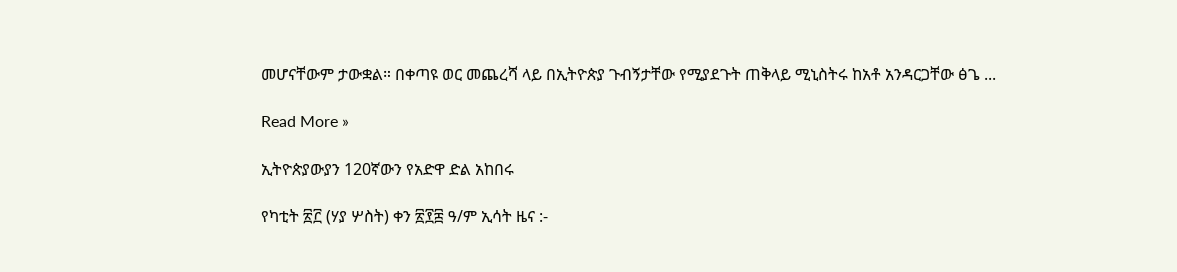መሆናቸውም ታውቋል። በቀጣዩ ወር መጨረሻ ላይ በኢትዮጵያ ጉብኝታቸው የሚያደጉት ጠቅላይ ሚኒስትሩ ከአቶ አንዳርጋቸው ፅጌ ...

Read More »

ኢትዮጵያውያን 120ኛውን የአድዋ ድል አከበሩ

የካቲት ፳፫ (ሃያ ሦስት) ቀን ፳፻፰ ዓ/ም ኢሳት ዜና :-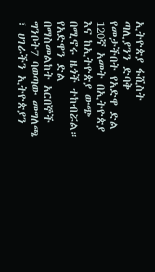ኢትዮጵያ ፋሺስት ጣሊያንን ድባቅ የመታችበት የአድዋ ድል 120ኛ አመት በኢትዮጵያ እና ከኢትዮጵያ ውጭ በሚኖሩ ዜጎች ተከብሯል። የአድዋን ድል በማስመልከት አርበኞች ግንቦት7 ባወጣው መግለጫ ፣ ሀገራችን ኢትዮጵያን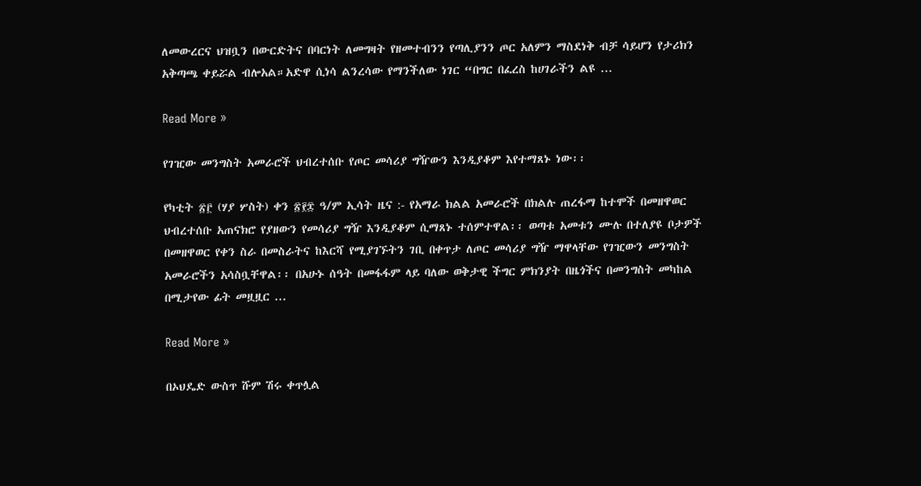ለመውረርና ህዝቧን በውርድትና በባርነት ለመግዛት የዘመተብንን የጣሊያንን ጦር አለምን ማስደነቅ ብቻ ሳይሆን የታሪክን አቅጣጫ ቀይሯል ብሎአል።አድዋ ሲነሳ ልንረሳው የማንችለው ነገር “በግር በፈረስ ከሀገራችን ልዩ ...

Read More »

የገዢው መንግስት አመራሮች ህብረተሰቡ የጦር መሳሪያ ግዥውን እንዲያቆም እየተማጸኑ ነው፡፡

የካቲት ፳፫ (ሃያ ሦስት) ቀን ፳፻፰ ዓ/ም ኢሳት ዜና :- የአማራ ክልል አመራሮች በክልሉ ጠረፋማ ከተሞች በመዘዋወር ህብረተሰቡ አጠናክሮ የያዘውን የመሳሪያ ግዥ እንዲያቆም ሲማጸኑ ተሰምተዋል፡፡ ወጣቱ አመቱን ሙሉ በተለያዩ ቦታዎች በመዘዋወር የቀን ስራ በመስራትና ከእርሻ የሚያገኙትን ገቢ በቀጥታ ለጦር መሳሪያ ግዥ ማዋላቸው የገዢውን መንግስት አመራሮችን አሳስቧቸዋል፡፡ በአሁኑ ሰዓት በመፋፋም ላይ ባለው ወቅታዊ ችግር ምክንያት በዜጎችና በመንግስት መካከል በሚታየው ፊት መዟዟር ...

Read More »

በኦህዴድ ውስጥ ሹም ሽሩ ቀጥሏል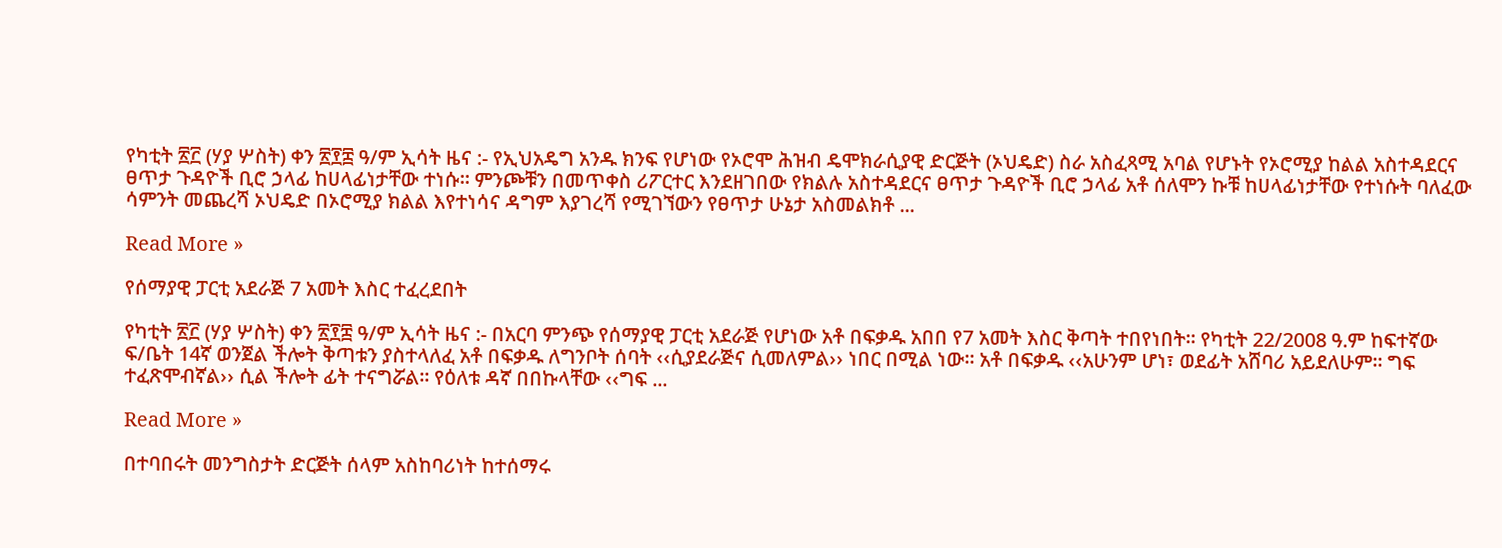የካቲት ፳፫ (ሃያ ሦስት) ቀን ፳፻፰ ዓ/ም ኢሳት ዜና :- የኢህአዴግ አንዱ ክንፍ የሆነው የኦሮሞ ሕዝብ ዴሞክራሲያዊ ድርጅት (ኦህዴድ) ስራ አስፈጻሚ አባል የሆኑት የኦሮሚያ ከልል አስተዳደርና ፀጥታ ጉዳዮች ቢሮ ኃላፊ ከሀላፊነታቸው ተነሱ። ምንጮቹን በመጥቀስ ሪፖርተር እንደዘገበው የክልሉ አስተዳደርና ፀጥታ ጉዳዮች ቢሮ ኃላፊ አቶ ሰለሞን ኩቹ ከሀላፊነታቸው የተነሱት ባለፈው ሳምንት መጨረሻ ኦህዴድ በኦሮሚያ ክልል እየተነሳና ዳግም እያገረሻ የሚገኘውን የፀጥታ ሁኔታ አስመልክቶ ...

Read More »

የሰማያዊ ፓርቲ አደራጅ 7 አመት እስር ተፈረደበት

የካቲት ፳፫ (ሃያ ሦስት) ቀን ፳፻፰ ዓ/ም ኢሳት ዜና :- በአርባ ምንጭ የሰማያዊ ፓርቲ አደራጅ የሆነው አቶ በፍቃዱ አበበ የ7 አመት እስር ቅጣት ተበየነበት፡፡ የካቲት 22/2008 ዓ.ም ከፍተኛው ፍ/ቤት 14ኛ ወንጀል ችሎት ቅጣቱን ያስተላለፈ አቶ በፍቃዱ ለግንቦት ሰባት ‹‹ሲያደራጅና ሲመለምል›› ነበር በሚል ነው። አቶ በፍቃዱ ‹‹አሁንም ሆነ፣ ወደፊት አሸባሪ አይደለሁም፡፡ ግፍ ተፈጽሞብኛል›› ሲል ችሎት ፊት ተናግሯል፡፡ የዕለቱ ዳኛ በበኩላቸው ‹‹ግፍ ...

Read More »

በተባበሩት መንግስታት ድርጅት ሰላም አስከባሪነት ከተሰማሩ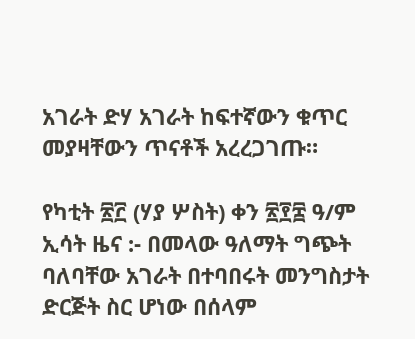አገራት ድሃ አገራት ከፍተኛውን ቁጥር መያዛቸውን ጥናቶች አረረጋገጡ።

የካቲት ፳፫ (ሃያ ሦስት) ቀን ፳፻፰ ዓ/ም ኢሳት ዜና :- በመላው ዓለማት ግጭት ባለባቸው አገራት በተባበሩት መንግስታት ድርጅት ስር ሆነው በሰላም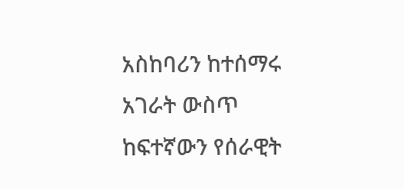አስከባሪን ከተሰማሩ አገራት ውስጥ ከፍተኛውን የሰራዊት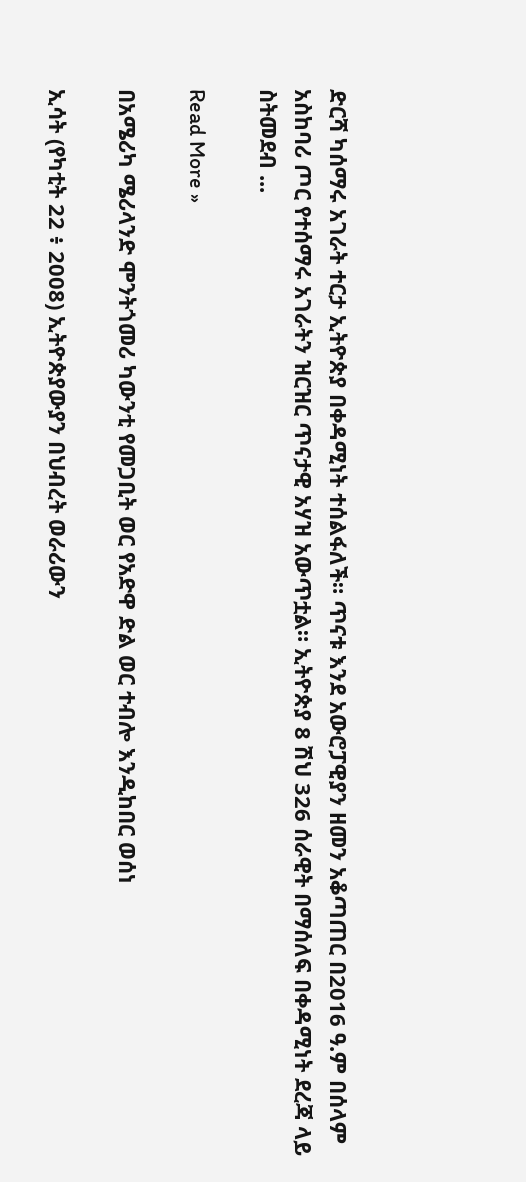ድርሻ ካሰማሩ አገራት ተርታ ኢትዮጵያ በቀዳሚነት ተሰልፋለች። ጥናቱ እንደ አውሮፓዊያን ዘመን አቆጣጠር በ2016 ዓ.ም በሰላም አስከባሪ ጦር የተሰማሩ አገራትን ዝርዝር ጥናታዊ አሃዝ አውጥቷል። ኢትዮጵያ 8 ሽህ 326 ሰራዊት በማሰለፍ በቀዳሚነት ደረጃ ላይ ስትመደብ ...

Read More »

በአሜሪካ ሜሪላንድ ሞንትጎመሪ ካውንቲ የመጋቢት ወር የአድዋ ድል ወር ተብሎ እንዲከበር ወሰነ

ኢሳት (የካቲት 22 ፥ 2008) ኢትዮጵያውያን በህብረት ወራሪውን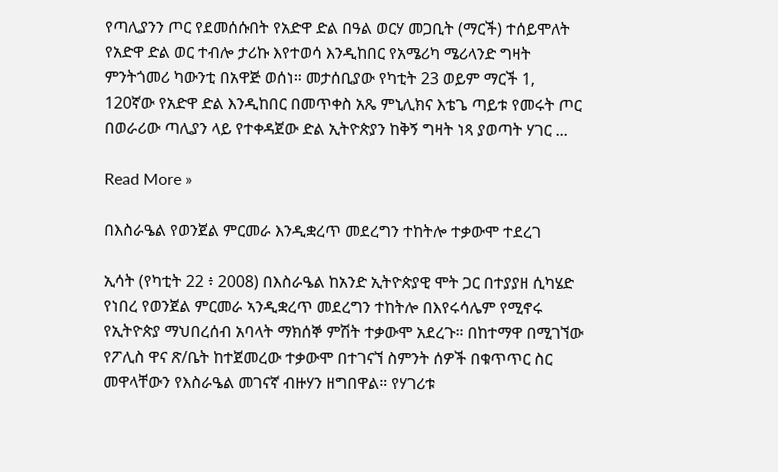የጣሊያንን ጦር የደመሰሱበት የአድዋ ድል በዓል ወርሃ መጋቢት (ማርች) ተሰይሞለት የአድዋ ድል ወር ተብሎ ታሪኩ እየተወሳ እንዲከበር የአሜሪካ ሜሪላንድ ግዛት ምንትጎመሪ ካውንቲ በአዋጅ ወሰነ። መታሰቢያው የካቲት 23 ወይም ማርች 1,  120ኛው የአድዋ ድል እንዲከበር በመጥቀስ አጼ ምኒሊክና እቴጌ ጣይቱ የመሩት ጦር በወራሪው ጣሊያን ላይ የተቀዳጀው ድል ኢትዮጵያን ከቅኝ ግዛት ነጻ ያወጣት ሃገር ...

Read More »

በእስራዔል የወንጀል ምርመራ እንዲቋረጥ መደረግን ተከትሎ ተቃውሞ ተደረገ

ኢሳት (የካቲት 22 ፥ 2008) በእስራዔል ከአንድ ኢትዮጵያዊ ሞት ጋር በተያያዘ ሲካሄድ የነበረ የወንጀል ምርመራ ኣንዲቋረጥ መደረግን ተከትሎ በእየሩሳሌም የሚኖሩ የኢትዮጵያ ማህበረሰብ አባላት ማክሰኞ ምሽት ተቃውሞ አደረጉ። በከተማዋ በሚገኘው የፖሊስ ዋና ጽ/ቤት ከተጀመረው ተቃውሞ በተገናኘ ስምንት ሰዎች በቁጥጥር ስር መዋላቸውን የእስራዔል መገናኛ ብዙሃን ዘግበዋል። የሃገሪቱ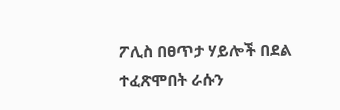ፖሊስ በፀጥታ ሃይሎች በደል ተፈጽሞበት ራሱን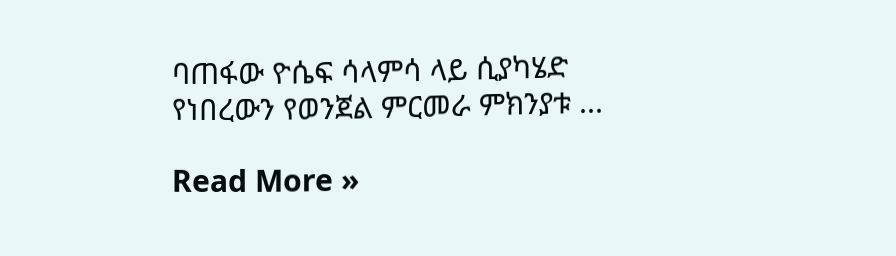ባጠፋው ዮሴፍ ሳላምሳ ላይ ሲያካሄድ የነበረውን የወንጀል ምርመራ ምክንያቱ ...

Read More »